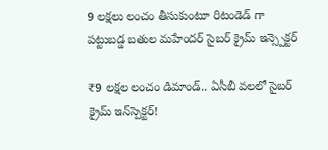9 లక్షలు లంచం తీసుకుంటూ రిటండెడ్ గా పట్టుబడ్డ బతుల మహేందర్ సైబర్ క్రైమ్ ఇన్స్పెక్టర్

₹9 లక్షల లంచం డిమాండ్.. ఏసీబీ వలలో సైబర్ క్రైమ్ ఇన్‌స్పెక్టర్!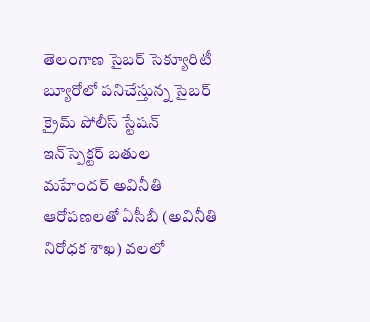తెలంగాణ సైబర్ సెక్యూరిటీ బ్యూరోలో పనిచేస్తున్న సైబర్ క్రైమ్ పోలీస్ స్టేషన్ ఇన్‌స్పెక్టర్ బతుల మహేందర్ అవినీతి ఆరోపణలతో ఏసీబీ (అవినీతి నిరోధక శాఖ) వలలో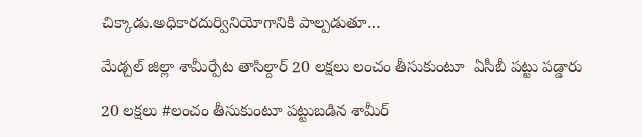చిక్కాడు.అధికారదుర్వినియోగానికి పాల్పడుతూ…

మేడ్చల్ జిల్లా శామీర్పేట తాసిల్దార్ 20 లక్షలు లంచం తీసుకుంటూ  ఏసీబీ పట్టు పడ్డారు

20 లక్షలు #లంచం తీసుకుంటూ పట్టుబడిన శామీర్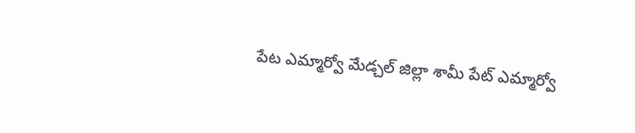పేట ఎమ్మార్వో మేడ్చల్ జిల్లా శామీ పేట్ ఎమ్మార్వో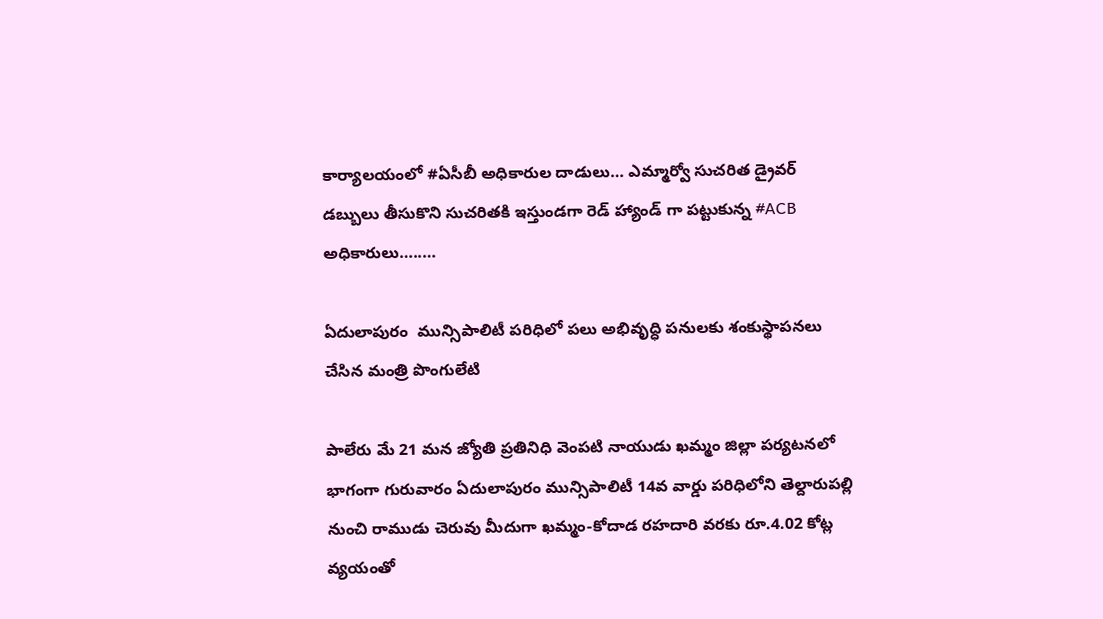కార్యాలయంలో #ఏసీబీ అధికారుల దాడులు… ఎమ్మార్వో సుచరిత డ్రైవర్ డబ్బులు తీసుకొని సుచరితకి ఇస్తుండగా రెడ్ హ్యాండ్ గా పట్టుకున్న #ACB అధికారులు…..…

ఏదులాపురం  మున్సిపాలిటీ పరిధిలో పలు అభివృద్ధి పనులకు శంకుస్థాపనలు చేసిన మంత్రి పొంగులేటి

పాలేరు మే 21 మన జ్యోతి ప్రతినిధి వెంపటి నాయుడు ఖమ్మం జిల్లా పర్యటనలో భాగంగా గురువారం ఏదులాపురం మున్సిపాలిటీ 14వ వార్డు పరిధిలోని తెల్దారుపల్లి నుంచి రాముడు చెరువు మీదుగా ఖమ్మం-కోదాడ రహదారి వరకు రూ.4.02 కోట్ల వ్యయంతో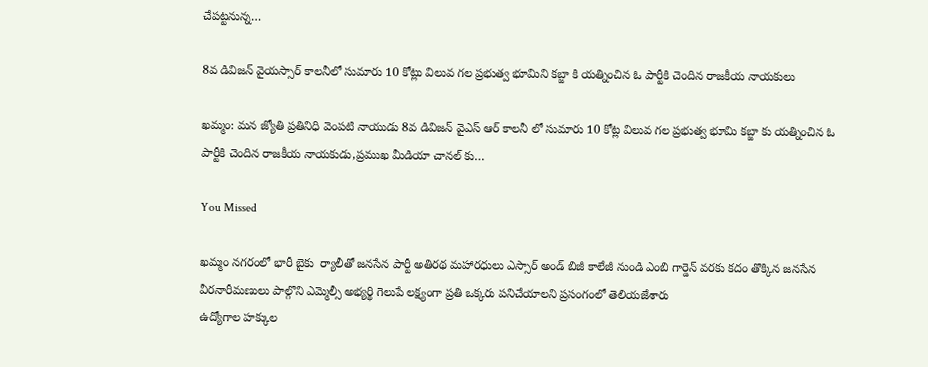చేపట్టనున్న…

8వ డివిజన్ వైయస్సార్ కాలనీలో సుమారు 10 కోట్లు విలువ గల ప్రభుత్వ భూమిని కబ్జా కి యత్నించిన ఓ పార్టీకి చెందిన రాజకీయ నాయకులు

ఖమ్మం: మన జ్యోతి ప్రతినిధి వెంపటి నాయుడు 8వ డివిజన్ వైఎస్ ఆర్ కాలనీ లో సుమారు 10 కోట్ల విలువ గల ప్రభుత్వ భూమి కబ్జా కు యత్నించిన ఓ పార్టీకి చెందిన రాజకీయ నాయకుడు,ప్రముఖ మీడియా చానల్ కు…

You Missed

ఖమ్మం నగరంలో భారీ బైకు  ర్యాలీతో జనసేన పార్టీ అతిరథ మహారధులు ఎస్సార్ అండ్ బిజీ కాలేజీ నుండి ఎంబి గార్డెన్ వరకు కదం తొక్కిన జనసేన వీరనారీమణులు పాల్గొని ఎమ్మెల్సీ అభ్యర్థి గెలుపే లక్ష్యంగా ప్రతి ఒక్కరు పనిచేయాలని ప్రసంగంలో తెలియజేశారు
ఉద్యోగాల హక్కుల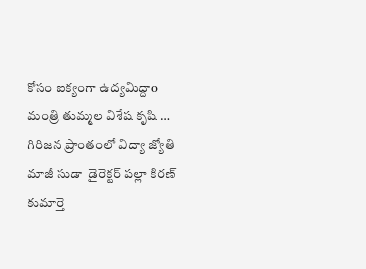కోసం ఐక్యంగా ఉద్యమిద్దాo
మంత్రి తుమ్మల విశేష కృషి … గిరిజన ప్రాంతంలో విద్యా జ్యోతి
మాజీ సుడా  డైరెక్టర్ పల్లా కిరణ్ కుమార్తె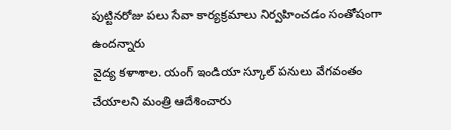పుట్టినరోజు పలు సేవా కార్యక్రమాలు నిర్వహించడం సంతోషంగా ఉందన్నారు
వైద్య కళాశాల. యంగ్ ఇండియా స్కూల్ పనులు వేగవంతం చేయాలని మంత్రి ఆదేశించారు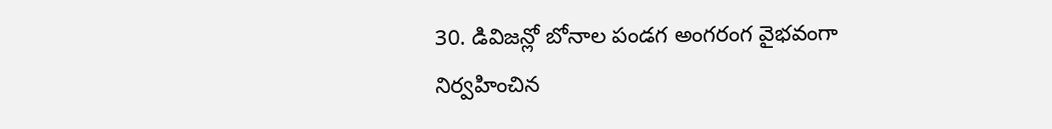30. డివిజన్లో బోనాల పండగ అంగరంగ వైభవంగా నిర్వహించిన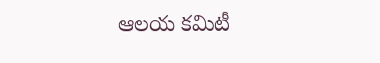ఆలయ కమిటీ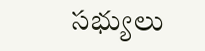సభ్యులు